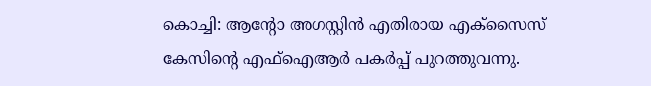കൊച്ചി: ആന്റോ അഗസ്റ്റിൻ എതിരായ എക്സൈസ് കേസിന്റെ എഫ്ഐആർ പകർപ്പ് പുറത്തുവന്നു.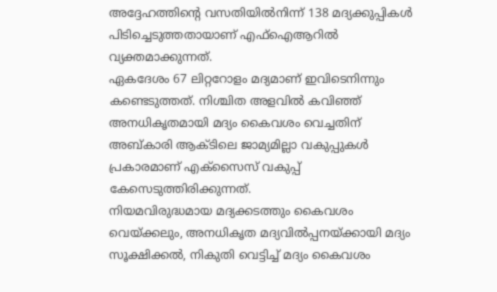അദ്ദേഹത്തിന്റെ വസതിയിൽനിന്ന് 138 മദ്യക്കുപ്പികൾ പിടിച്ചെടുത്തതായാണ് എഫ്ഐആറിൽ വ്യക്തമാക്കുന്നത്.
ഏകദേശം 67 ലിറ്ററോളം മദ്യമാണ് ഇവിടെനിന്നും കണ്ടെടുത്തത്. നിശ്ചിത അളവിൽ കവിഞ്ഞ് അനധികൃതമായി മദ്യം കൈവശം വെച്ചതിന് അബ്കാരി ആക്ടിലെ ജാമ്യമില്ലാ വകുപ്പുകൾ പ്രകാരമാണ് എക്സൈസ് വകുപ്പ് കേസെടുത്തിരിക്കുന്നത്.
നിയമവിരുദ്ധമായ മദ്യക്കടത്തും കൈവശം വെയ്ക്കലും, അനധികൃത മദ്യവിൽപ്പനയ്ക്കായി മദ്യം സൂക്ഷിക്കൽ, നികുതി വെട്ടിച്ച് മദ്യം കൈവശം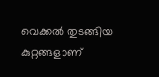വെക്കൽ തുടങ്ങിയ കുറ്റങ്ങളാണ്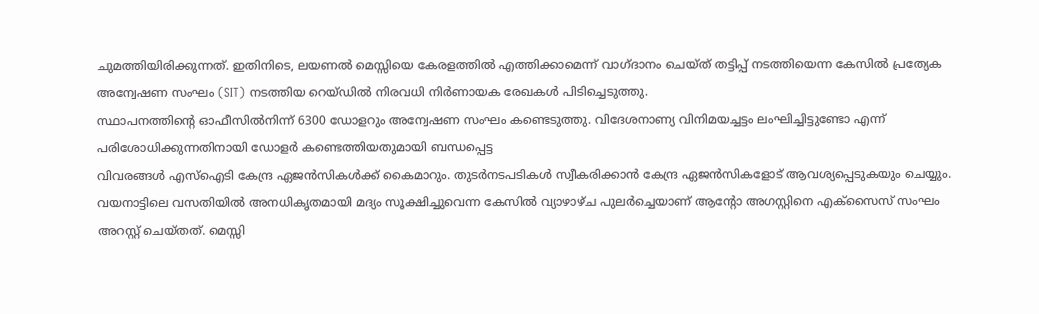ചുമത്തിയിരിക്കുന്നത്. ഇതിനിടെ, ലയണൽ മെസ്സിയെ കേരളത്തിൽ എത്തിക്കാമെന്ന് വാഗ്ദാനം ചെയ്ത് തട്ടിപ്പ് നടത്തിയെന്ന കേസിൽ പ്രത്യേക അന്വേഷണ സംഘം (SIT) നടത്തിയ റെയ്ഡിൽ നിരവധി നിർണായക രേഖകൾ പിടിച്ചെടുത്തു.
സ്ഥാപനത്തിന്റെ ഓഫീസിൽനിന്ന് 6300 ഡോളറും അന്വേഷണ സംഘം കണ്ടെടുത്തു. വിദേശനാണ്യ വിനിമയച്ചട്ടം ലംഘിച്ചിട്ടുണ്ടോ എന്ന് പരിശോധിക്കുന്നതിനായി ഡോളർ കണ്ടെത്തിയതുമായി ബന്ധപ്പെട്ട
വിവരങ്ങൾ എസ്ഐടി കേന്ദ്ര ഏജൻസികൾക്ക് കൈമാറും. തുടർനടപടികൾ സ്വീകരിക്കാൻ കേന്ദ്ര ഏജൻസികളോട് ആവശ്യപ്പെടുകയും ചെയ്യും.
വയനാട്ടിലെ വസതിയിൽ അനധികൃതമായി മദ്യം സൂക്ഷിച്ചുവെന്ന കേസിൽ വ്യാഴാഴ്ച പുലർച്ചെയാണ് ആന്റോ അഗസ്റ്റിനെ എക്സൈസ് സംഘം അറസ്റ്റ് ചെയ്തത്. മെസ്സി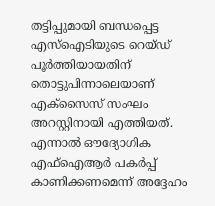തട്ടിപ്പുമായി ബന്ധപ്പെട്ട
എസ്ഐടിയുടെ റെയ്ഡ് പൂർത്തിയായതിന് തൊട്ടുപിന്നാലെയാണ് എക്സൈസ് സംഘം അറസ്റ്റിനായി എത്തിയത്. എന്നാൽ ഔദ്യോഗിക എഫ്ഐആർ പകർപ്പ് കാണിക്കണമെന്ന് അദ്ദേഹം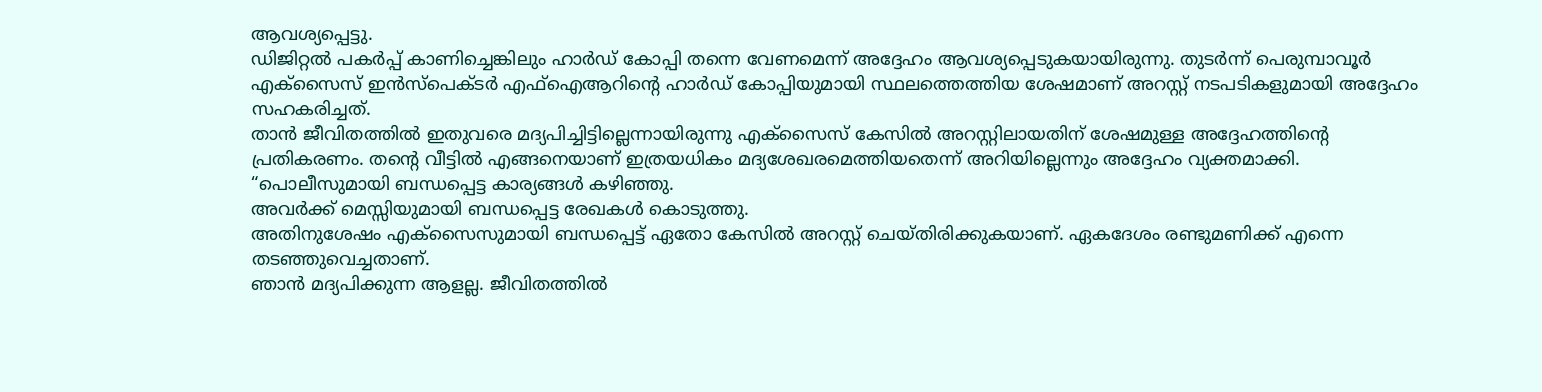ആവശ്യപ്പെട്ടു.
ഡിജിറ്റൽ പകർപ്പ് കാണിച്ചെങ്കിലും ഹാർഡ് കോപ്പി തന്നെ വേണമെന്ന് അദ്ദേഹം ആവശ്യപ്പെടുകയായിരുന്നു. തുടർന്ന് പെരുമ്പാവൂർ എക്സൈസ് ഇൻസ്പെക്ടർ എഫ്ഐആറിന്റെ ഹാർഡ് കോപ്പിയുമായി സ്ഥലത്തെത്തിയ ശേഷമാണ് അറസ്റ്റ് നടപടികളുമായി അദ്ദേഹം സഹകരിച്ചത്.
താൻ ജീവിതത്തിൽ ഇതുവരെ മദ്യപിച്ചിട്ടില്ലെന്നായിരുന്നു എക്സൈസ് കേസിൽ അറസ്റ്റിലായതിന് ശേഷമുള്ള അദ്ദേഹത്തിന്റെ പ്രതികരണം. തന്റെ വീട്ടിൽ എങ്ങനെയാണ് ഇത്രയധികം മദ്യശേഖരമെത്തിയതെന്ന് അറിയില്ലെന്നും അദ്ദേഹം വ്യക്തമാക്കി.
“പൊലീസുമായി ബന്ധപ്പെട്ട കാര്യങ്ങൾ കഴിഞ്ഞു.
അവർക്ക് മെസ്സിയുമായി ബന്ധപ്പെട്ട രേഖകൾ കൊടുത്തു.
അതിനുശേഷം എക്സൈസുമായി ബന്ധപ്പെട്ട് ഏതോ കേസിൽ അറസ്റ്റ് ചെയ്തിരിക്കുകയാണ്. ഏകദേശം രണ്ടുമണിക്ക് എന്നെ തടഞ്ഞുവെച്ചതാണ്.
ഞാൻ മദ്യപിക്കുന്ന ആളല്ല. ജീവിതത്തിൽ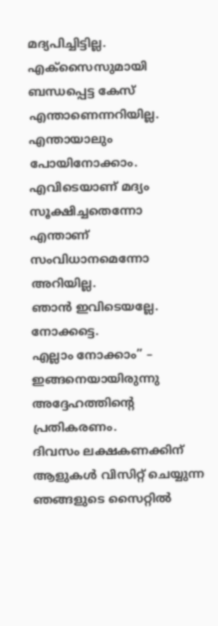മദ്യപിച്ചിട്ടില്ല.
എക്സൈസുമായി ബന്ധപ്പെട്ട കേസ് എന്താണെന്നറിയില്ല.
എന്തായാലും പോയിനോക്കാം. എവിടെയാണ് മദ്യം സൂക്ഷിച്ചതെന്നോ എന്താണ് സംവിധാനമെന്നോ അറിയില്ല.
ഞാൻ ഇവിടെയല്ലേ. നോക്കട്ടെ.
എല്ലാം നോക്കാം” – ഇങ്ങനെയായിരുന്നു അദ്ദേഹത്തിന്റെ പ്രതികരണം.
ദിവസം ലക്ഷകണക്കിന് ആളുകൾ വിസിറ്റ് ചെയ്യുന്ന ഞങ്ങളുടെ സൈറ്റിൽ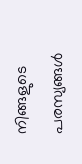നിങ്ങളുടെ പരസ്യങ്ങൾ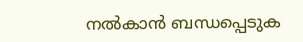നൽകാൻ ബന്ധപ്പെടുക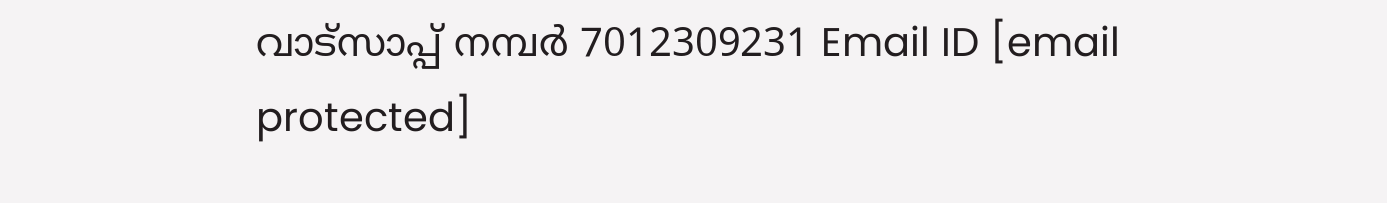വാട്സാപ്പ് നമ്പർ 7012309231 Email ID [email protected]